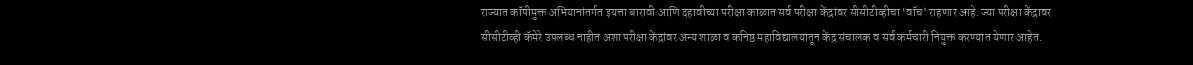राज्यात कॉपीमुक्त अभियानांतर्गत इयत्ता बारावी आणि दहावीच्या परीक्षा काळात सर्व परीक्षा केंद्रांवर सीसीटीव्हीचा ‘वॉच’ राहणार आहे. ज्या परीक्षा केंद्रावर
सीसीटीव्ही कॅमेरे उपलब्ध नाहीत अशा परीक्षा केंद्रांवर अन्य शाळा व कनिष्ठ महाविद्यालयातून केंद्र संचालक व सर्व कर्मचारी नियुक्त करण्यात येणार आहेत.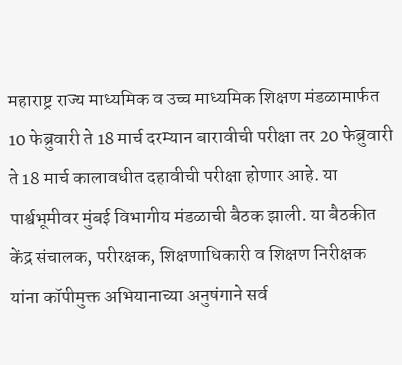महाराष्ट्र राज्य माध्यमिक व उच्च माध्यमिक शिक्षण मंडळामार्फत 10 फेब्रुवारी ते 18 मार्च दरम्यान बारावीची परीक्षा तर 20 फेब्रुवारी ते 18 मार्च कालावधीत दहावीची परीक्षा होणार आहे. या पार्श्वभूमीवर मुंबई विभागीय मंडळाची बैठक झाली. या बैठकीत केंद्र संचालक, परीरक्षक, शिक्षणाधिकारी व शिक्षण निरीक्षक यांना कॉपीमुक्त अभियानाच्या अनुषंगाने सर्व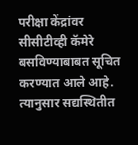परीक्षा केंद्रांवर सीसीटीव्ही कॅमेरे बसविण्याबाबत सूचित करण्यात आले आहे. त्यानुसार सद्यस्थितीत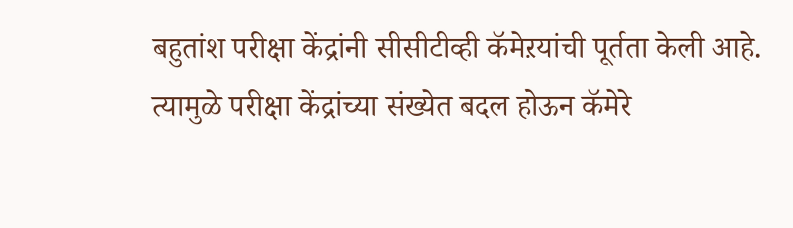बहुतांश परीक्षा केंद्रांनी सीसीटीव्ही कॅमेऱयांची पूर्तता केली आहे. त्यामुळे परीक्षा केंद्रांच्या संख्येत बदल होऊन कॅमेरे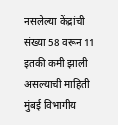नसलेल्या केंद्रांची संख्या 58 वरून 11 इतकी कमी झाली असल्याची माहिती मुंबई विभागीय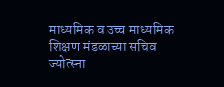माध्यमिक व उच्च माध्यमिक शिक्षण मंडळाच्या सचिव ज्योत्स्ना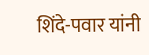शिंदे-पवार यांनी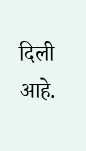दिली आहे.